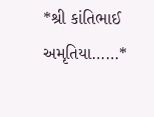*શ્રી કાંતિભાઈ અમૃતિયા……*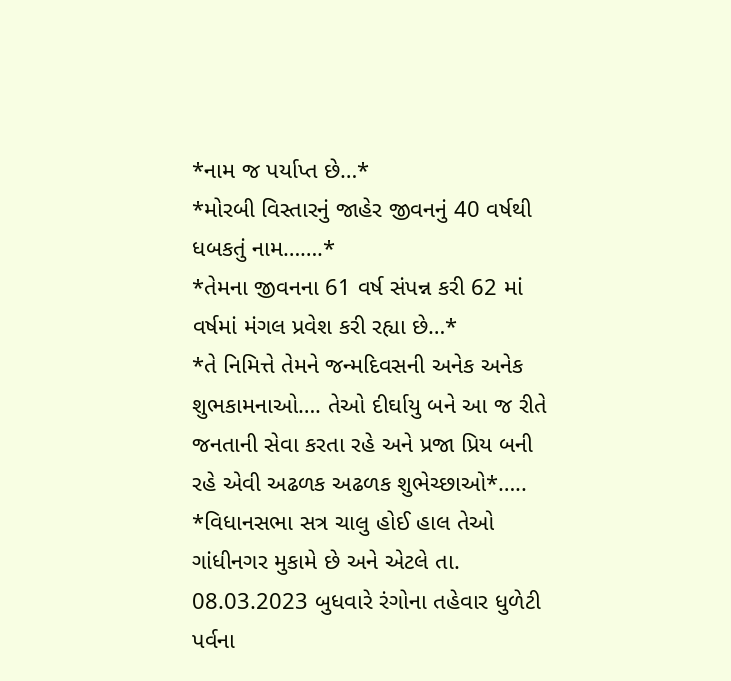*નામ જ પર્યાપ્ત છે…*
*મોરબી વિસ્તારનું જાહેર જીવનનું 40 વર્ષથી ધબકતું નામ…….*
*તેમના જીવનના 61 વર્ષ સંપન્ન કરી 62 માં વર્ષમાં મંગલ પ્રવેશ કરી રહ્યા છે…*
*તે નિમિત્તે તેમને જન્મદિવસની અનેક અનેક શુભકામનાઓ…. તેઓ દીર્ઘાયુ બને આ જ રીતે જનતાની સેવા કરતા રહે અને પ્રજા પ્રિય બની રહે એવી અઢળક અઢળક શુભેચ્છાઓ*…..
*વિધાનસભા સત્ર ચાલુ હોઈ હાલ તેઓ ગાંધીનગર મુકામે છે અને એટલે તા. 08.03.2023 બુધવારે રંગોના તહેવાર ધુળેટી પર્વના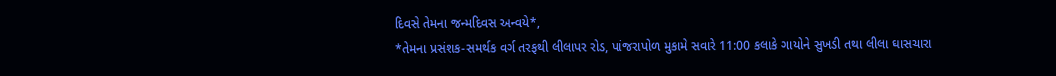દિવસે તેમના જન્મદિવસ અન્વયે*,
*તેમના પ્રસંશક-સમર્થક વર્ગ તરફથી લીલાપર રોડ, પાંજરાપોળ મુકામે સવારે 11:00 કલાકે ગાયોને સુખડી તથા લીલા ઘાસચારા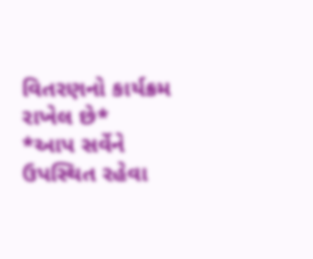વિતરણનો કાર્યક્રમ રાખેલ છે*
*આપ સર્વેને ઉપસ્થિત રહેવા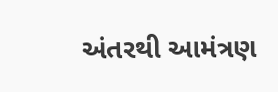અંતરથી આમંત્રણ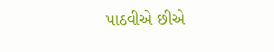પાઠવીએ છીએ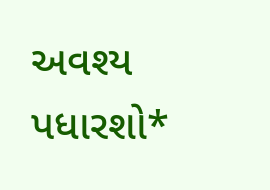અવશ્ય પધારશો*